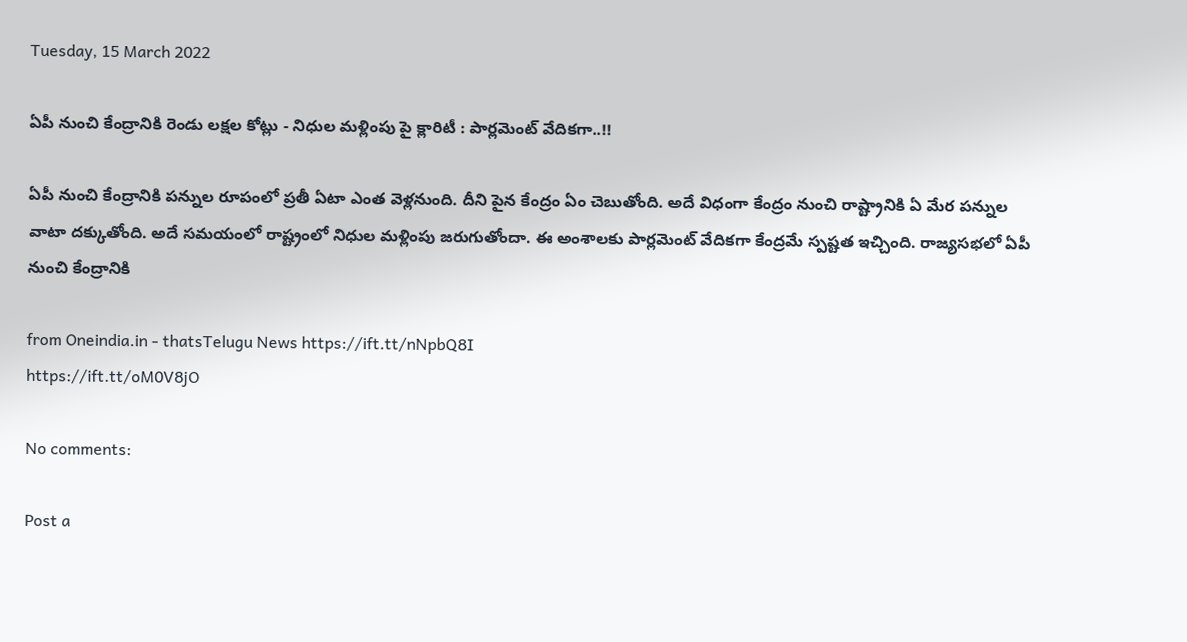Tuesday, 15 March 2022

ఏపీ నుంచి కేంద్రానికి రెండు లక్షల కోట్లు - నిధుల మళ్లింపు పై క్లారిటీ : పార్లమెంట్ వేదికగా..!!

ఏపీ నుంచి కేంద్రానికి పన్నుల రూపంలో ప్రతీ ఏటా ఎంత వెళ్లనుంది. దీని పైన కేంద్రం ఏం చెబుతోంది. అదే విధంగా కేంద్రం నుంచి రాష్ట్రానికి ఏ మేర పన్నుల వాటా దక్కుతోంది. అదే సమయంలో రాష్ట్రంలో నిధుల మళ్లింపు జరుగుతోందా. ఈ అంశాలకు పార్లమెంట్ వేదికగా కేంద్రమే స్పష్టత ఇచ్చింది. రాజ్యసభలో ఏపీ నుంచి కేంద్రానికి

from Oneindia.in - thatsTelugu News https://ift.tt/nNpbQ8I
https://ift.tt/oM0V8jO

No comments:

Post a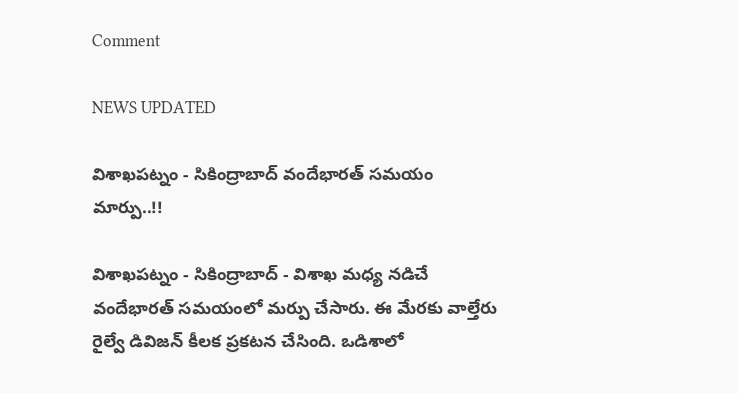Comment

NEWS UPDATED

విశాఖపట్నం - సికింద్రాబాద్ వందేభారత్ సమయం మార్పు..!!

విశాఖపట్నం - సికింద్రాబాద్ - విశాఖ మధ్య నడిచే వందేభారత్ సమయంలో మర్పు చేసారు. ఈ మేరకు వాల్తేరు రైల్వే డివిజన్ కీలక ప్రకటన చేసింది. ఒడిశాలో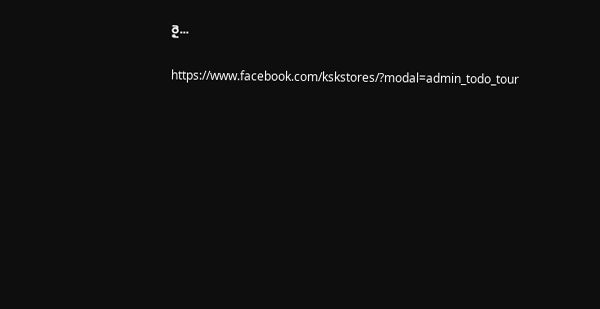రై...

https://www.facebook.com/kskstores/?modal=admin_todo_tour